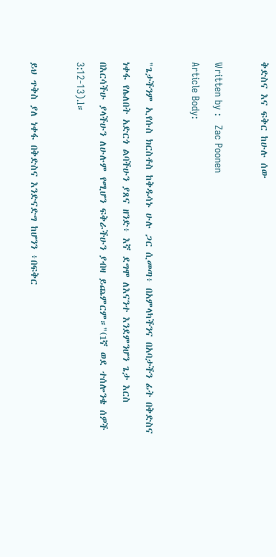ቅድስና እና ፍቅር ከሁሉ ሰው

Written by :   Zac Poonen
Article Body:

"ጌታችንም ኢየሱስ ክርስቶስ ከቅዱሳኑ ሁሉ ጋር ሲመጣ፥ በአምላካችንና በአባታችን ፊት በቅድስና ነቀፋ የሌለበት አድርጎ ልባችሁን ያጸና ዘንድ፥ እኛ ደግሞ ለእናንተ እንደምንሆን ጌታ እርስ በእርሳችሁ ያላችሁን ለሁሉም የሚሆን ፍቅራችሁን ያብዛ ይጨምርም።"(1ኛ ወደ ተሰሎንቄ ሰዎች 3:12-13).l።

ይህ ጥቅስ ያለ ነቀፋ በቅድስና እንድናድግ ከሆንን ፥በፍቅር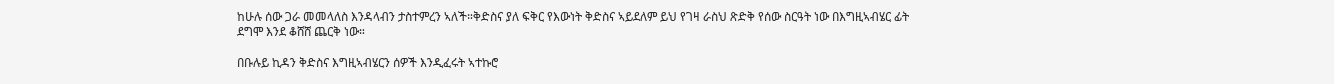ከሁሉ ሰው ጋራ መመላለስ እንዳላብን ታስተምረን ኣለች።ቅድስና ያለ ፍቅር የእውነት ቅድስና ኣይደለም ይህ የገዛ ራስህ ጽድቅ የሰው ስርዓት ነው በእግዚኣብሄር ፊት ደግሞ እንደ ቆሸሸ ጨርቅ ነው።

በቡሉይ ኪዳን ቅድስና እግዚኣብሄርን ሰዎች እንዲፈሩት ኣተኩሮ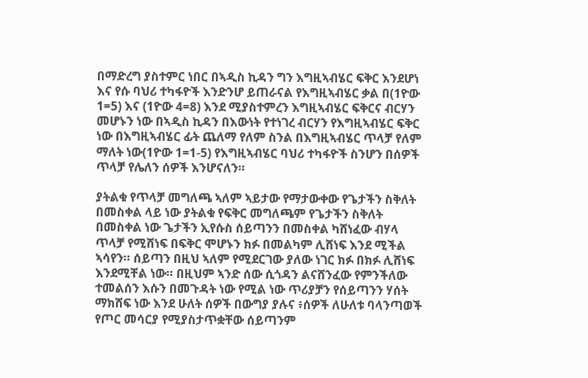በማድረግ ያስተምር ነበር በኣዲስ ኪዳን ግን እግዚኣብሄር ፍቅር እንደሆነ እና የሱ ባህሪ ተካፋዮች እንድንሆ ይጠራናል የእግዚኣብሄር ቃል በ(1ዮው 1=5) እና (1ዮው 4=8) እንደ ሚያስተምረን እግዚኣብሄር ፍቅርና ብርሃን መሆኑን ነው በኣዲስ ኪዳን በእውነት የተነገረ ብርሃን የእግዚኣብሄር ፍቅር ነው በእግዚኣብሄር ፊት ጨለማ የለም ስንል በእግዚኣብሄር ጥላቻ የለም ማለት ነው(1ዮው 1=1-5) የእግዚኣብሄር ባህሪ ተካፋዮች ስንሆን በሰዎች ጥላቻ የሌለን ሰዎች እንሆናለን።

ያትልቁ የጥላቻ መግለጫ ኣለም ኣይታው የማታውቀው የጌታችን ስቅለት በመስቀል ላይ ነው ያትልቁ የፍቅር መግለጫም የጌታችን ስቅለት በመስቀል ነው ጌታችን ኢየሱስ ሰይጣንን በመስቀል ካሸነፈው ብሃላ ጥላቻ የሚሸነፍ በፍቅር ሞሆኑን ክፉ በመልካም ሊሸነፍ እንደ ሚችል ኣሳየን። ሰይጣን በዚህ ኣለም የሚደርገው ያለው ነገር ክፉ በክፉ ሊሸነፍ እንደሚቸል ነው። በዚህም ኣንድ ሰው ሲጎዳን ልናሸንፈው የምንችለው ተመልሰን እሱን በመጉዳት ነው የሚል ነው ጥሪያቻን የሰይጣንን ሃሰት ማክሸፍ ነው እንደ ሁለት ሰዎች በውግያ ያሉና ፥ሰዎች ለሁለቱ ባላንጣወች የጦር መሳርያ የሚያስታጥቋቸው ሰይጣንም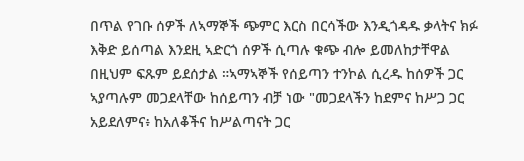በጥል የገቡ ሰዎች ለኣማኞች ጭምር እርስ በርሳችው እንዲጎዳዱ ቃላትና ክፉ እቅድ ይሰጣል እንደዚ ኣድርጎ ሰዎች ሲጣሉ ቁጭ ብሎ ይመለከታቸዋል በዚህም ፍጹም ይደሰታል ።ኣማኣኞች የሰይጣን ተንኮል ሲረዱ ከሰዎች ጋር ኣያጣሉም መጋደላቸው ከሰይጣን ብቻ ነው "መጋደላችን ከደምና ከሥጋ ጋር አይደለምና፥ ከአለቆችና ከሥልጣናት ጋር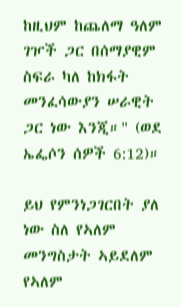ከዚህም ከጨለማ ዓለም ገዦች ጋር በሰማያዊም ስፍራ ካለ ከክፋት መንፈሳውያን ሠራዊት ጋር ነው እንጂ።" (ወደ ኤፌሶን ሰዎች 6:12)።

ይህ የምንነጋገርበት ያለ ነው ስለ የኣለም መንግስታት ኣይደለም የኣለም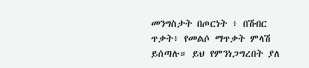መንግስታት በጦርነት ፥ በሽብር ጥቃት፥ የመልሶ ማጥቃት ምላሽ ይሰጣሉ። ይህ የምንነጋግረበት ያለ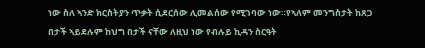ነው ስለ ኣንድ ክርስትያን ጥቃት ሲደርሰው ሊመልሰው የሚገባው ነው።የኣለም መንግስታት ከጸጋ በታች ኣይደሉም ከህግ በታች ናቸው ለዚህ ነው የብሉይ ኪዳን ስርዓት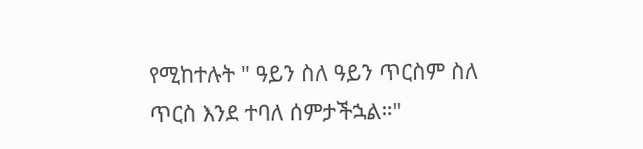የሚከተሉት " ዓይን ስለ ዓይን ጥርስም ስለ ጥርስ እንደ ተባለ ሰምታችኋል።"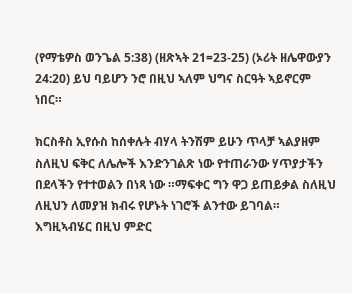(የማቴዎስ ወንጌል 5:38) (ዘጽኣት 21=23-25) (ኦሪት ዘሌዋውያን 24:20) ይህ ባይሆን ንሮ በዚህ ኣለም ህግና ስርዓት ኣይኖርም ነበር።

ክርስቶስ ኢየሱስ ከሰቀሉት ብሃላ ትንሽም ይሁን ጥላቻ ኣልያዘም ስለዚህ ፍቅር ለሌሎች እንድንገልጽ ነው የተጠራንው ሃጥያታችን በደላችን የተተወልን በነጻ ነው ።ማፍቀር ግን ዋጋ ይጠይቃል ስለዚህ ለዚህን ለመያዝ ክብሩ የሆኑት ነገሮች ልንተው ይገባል። እግዚኣብሄር በዚህ ምድር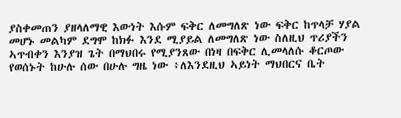ያስቀመጠን ያዘላለማዊ እውነት እሱም ፍቅር ለመግለጽ ነው ፍቅር ከጥላቻ ሃያል መሆኑ መልካም ደግሞ ከክፉ እንደ ሚያይል ለመግለጽ ነው ስለዚህ ጥሪያችን ኣጥብቀን እንያዝ ጌት በማህበሩ የሚያንጸው በነዛ በፍቅር ሊመላለሱ ቆርጦው የወሰኑት ከሁሉ ሰው በሁሉ ግዜ ነው ፥ለእንደዚህ ኣይነት ማህበርና ቤት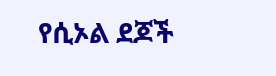የሲኦል ደጆች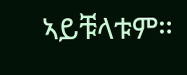ኣይቹላቱም።